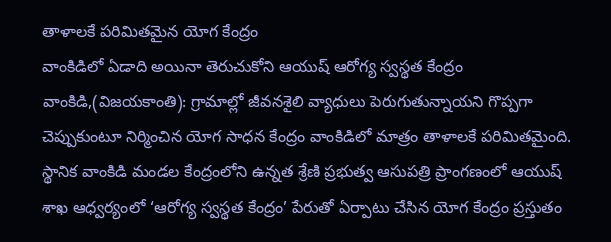తాళాలకే పరిమితమైన యోగ కేంద్రం
వాంకిడిలో ఏడాది అయినా తెరుచుకోని ఆయుష్ ఆరోగ్య స్వస్థత కేంద్రం
వాంకిడి,(విజయకాంతి): గ్రామాల్లో జీవనశైలి వ్యాధులు పెరుగుతున్నాయని గొప్పగా చెప్పుకుంటూ నిర్మించిన యోగ సాధన కేంద్రం వాంకిడిలో మాత్రం తాళాలకే పరిమితమైంది. స్థానిక వాంకిడి మండల కేంద్రంలోని ఉన్నత శ్రేణి ప్రభుత్వ ఆసుపత్రి ప్రాంగణంలో ఆయుష్ శాఖ ఆధ్వర్యంలో ‘ఆరోగ్య స్వస్థత కేంద్రం’ పేరుతో ఏర్పాటు చేసిన యోగ కేంద్రం ప్రస్తుతం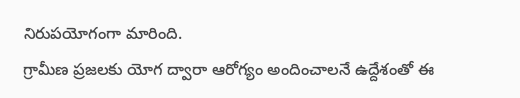నిరుపయోగంగా మారింది.
గ్రామీణ ప్రజలకు యోగ ద్వారా ఆరోగ్యం అందించాలనే ఉద్దేశంతో ఈ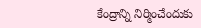కేంద్రాన్ని నిర్మించేందుకు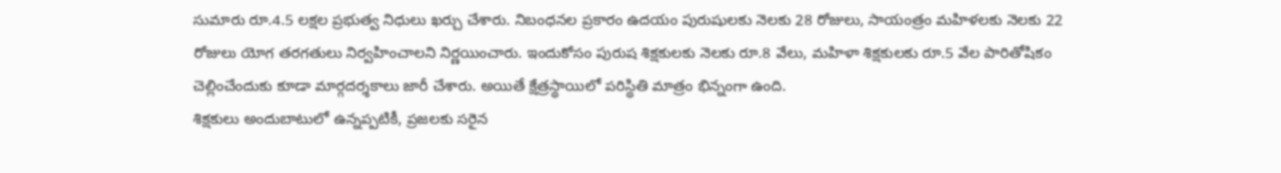సుమారు రూ.4.5 లక్షల ప్రభుత్వ నిధులు ఖర్చు చేశారు. నిబంధనల ప్రకారం ఉదయం పురుషులకు నెలకు 28 రోజులు, సాయంత్రం మహిళలకు నెలకు 22 రోజులు యోగ తరగతులు నిర్వహించాలని నిర్ణయించారు. ఇందుకోసం పురుష శిక్షకులకు నెలకు రూ.8 వేలు, మహిళా శిక్షకులకు రూ.5 వేల పారితోషికం చెల్లించేందుకు కూడా మార్గదర్శకాలు జారీ చేశారు. అయితే క్షేత్రస్థాయిలో పరిస్థితి మాత్రం భిన్నంగా ఉంది.
శిక్షకులు అందుబాటులో ఉన్నప్పటికీ, ప్రజలకు సరైన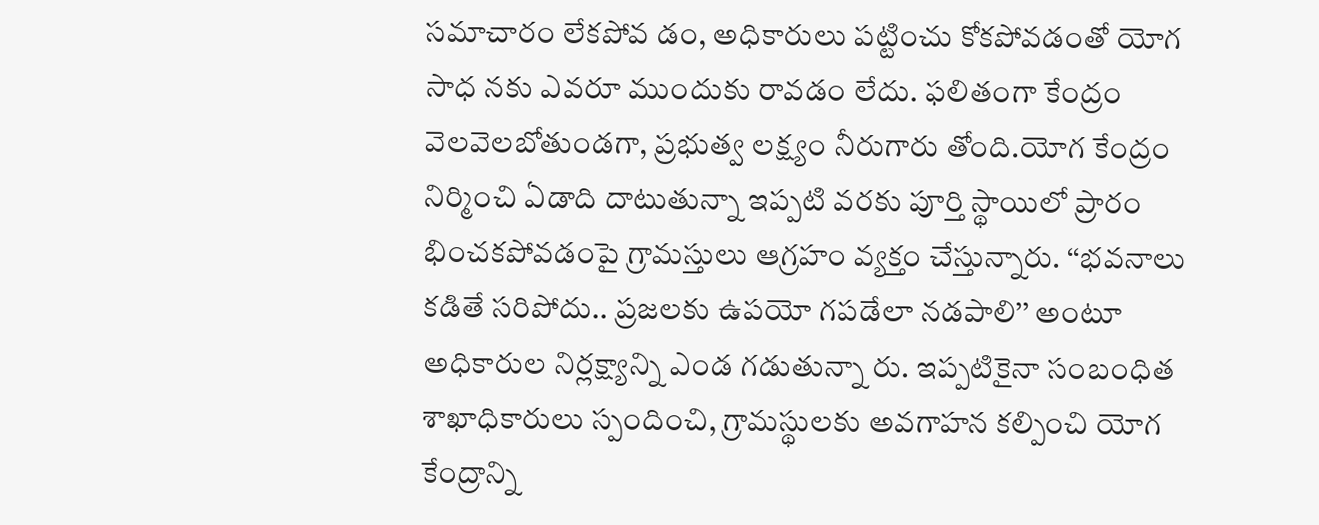సమాచారం లేకపోవ డం, అధికారులు పట్టించు కోకపోవడంతో యోగ సాధ నకు ఎవరూ ముందుకు రావడం లేదు. ఫలితంగా కేంద్రం వెలవెలబోతుండగా, ప్రభుత్వ లక్ష్యం నీరుగారు తోంది.యోగ కేంద్రం నిర్మించి ఏడాది దాటుతున్నా ఇప్పటి వరకు పూర్తి స్థాయిలో ప్రారం భించకపోవడంపై గ్రామస్తులు ఆగ్రహం వ్యక్తం చేస్తున్నారు. ‘‘భవనాలు కడితే సరిపోదు.. ప్రజలకు ఉపయో గపడేలా నడపాలి’’ అంటూ అధికారుల నిర్లక్ష్యాన్ని ఎండ గడుతున్నా రు. ఇప్పటికైనా సంబంధిత శాఖాధికారులు స్పందించి, గ్రామస్థులకు అవగాహన కల్పించి యోగ కేంద్రాన్ని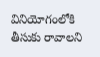వినియోగంలోకి తీసుకు రావాలని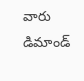వారు డిమాండ్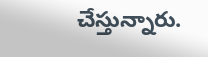చేస్తున్నారు.